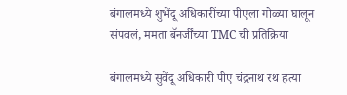बंगालमध्ये शुभेंदू अधिकारींच्या पीएला गोळ्या घालून संपवलं, ममता बॅनर्जींच्या TMC ची प्रतिक्रिया

बंगालमध्ये सुवेंदू अधिकारी पीए चंद्रनाथ रथ हत्या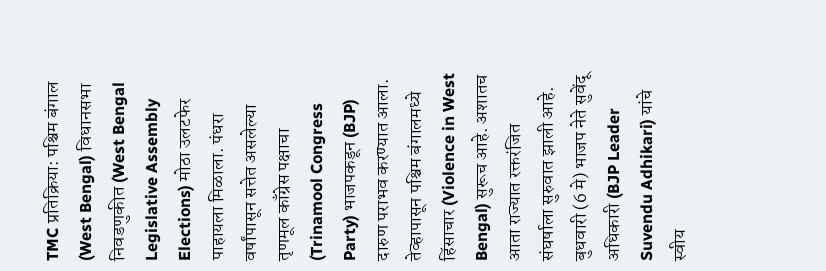TMC प्रतिक्रिया: पश्चिम बंगाल (West Bengal) विधानसभा निवडणुकीत (West Bengal Legislative Assembly Elections) मोठा उलटफेर पाहायला मिळाला. पंधरा वर्षांपासून सत्तेत असलेल्या तृणमूल काँग्रेस पक्षाचा (Trinamool Congress Party) भाजपकडून (BJP) दारुण पराभव करण्यात आला. तेव्हापासून पश्चिम बंगालमध्ये हिंसाचार (Violence in West Bengal) सुरूच आहे. अशातच आता राज्यात रक्तरंजित संघर्षाला सुरुवात झाली आहे. बुधवारी (6 मे) भाजप नेते सुवेंदू अधिकारी (BJP Leader Suvendu Adhikari) यांचे स्वीय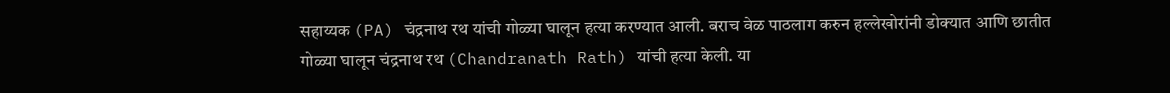सहाय्यक (PA) चंद्रनाथ रथ यांची गोळ्या घालून हत्या करण्यात आली. बराच वेळ पाठलाग करुन हल्लेखोरांनी डोक्यात आणि छातीत गोळ्या घालून चंद्रनाथ रथ (Chandranath Rath) यांची हत्या केली. या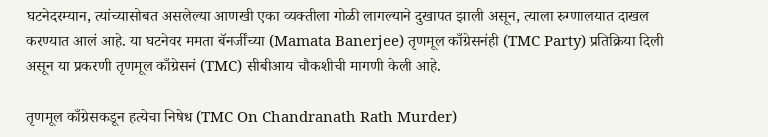घटनेदरम्यान, त्यांच्यासोबत असलेल्या आणखी एका व्यक्तीला गोळी लागल्याने दुखापत झाली असून, त्याला रुग्णालयात दाखल करण्यात आलं आहे. या घटनेवर ममता बॅनर्जींच्या (Mamata Banerjee) तृणमूल काँग्रेसनंही (TMC Party) प्रतिक्रिया दिली असून या प्रकरणी तृणमूल काँग्रेसनं (TMC) सीबीआय चौकशीची मागणी केली आहे.

तृणमूल काँग्रेसकडून हत्येचा निषेध (TMC On Chandranath Rath Murder)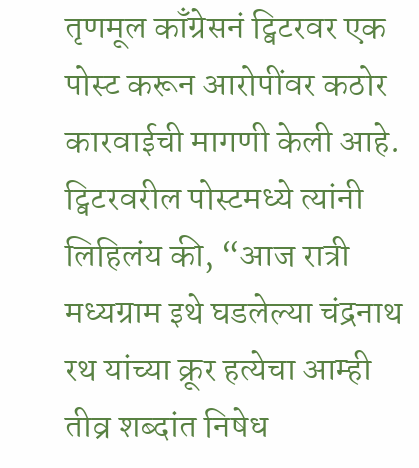तृणमूल काँग्रेसनं ट्विटरवर एक पोस्ट करून आरोपींवर कठोर कारवाईची मागणी केली आहे. ट्विटरवरील पोस्टमध्ये त्यांनी लिहिलंय की, “आज रात्री मध्यग्राम इथे घडलेल्या चंद्रनाथ रथ यांच्या क्रूर हत्येचा आम्ही तीव्र शब्दांत निषेध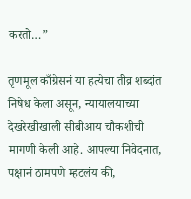करतो…”

तृणमूल काँग्रेसनं या हत्येचा तीव्र शब्दांत निषेध केला असून, न्यायालयाच्या देखरेखीखाली सीबीआय चौकशीची मागणी केली आहे. आपल्या निवेदनात, पक्षानं ठामपणे म्हटलंय की,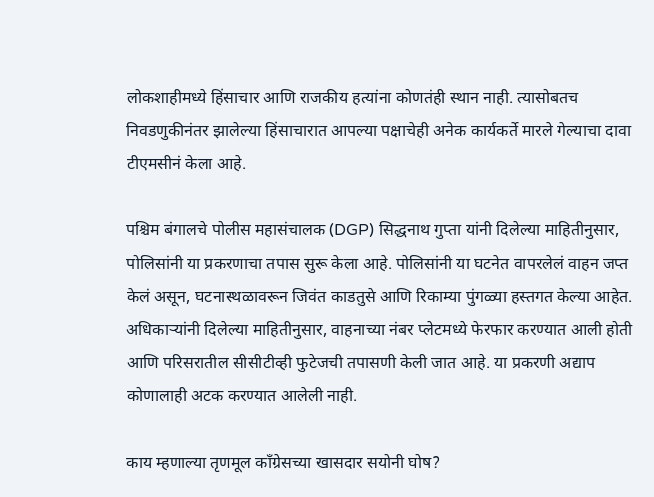लोकशाहीमध्ये हिंसाचार आणि राजकीय हत्यांना कोणतंही स्थान नाही. त्यासोबतच निवडणुकीनंतर झालेल्या हिंसाचारात आपल्या पक्षाचेही अनेक कार्यकर्ते मारले गेल्याचा दावा टीएमसीनं केला आहे.

पश्चिम बंगालचे पोलीस महासंचालक (DGP) सिद्धनाथ गुप्ता यांनी दिलेल्या माहितीनुसार, पोलिसांनी या प्रकरणाचा तपास सुरू केला आहे. पोलिसांनी या घटनेत वापरलेलं वाहन जप्त केलं असून, घटनास्थळावरून जिवंत काडतुसे आणि रिकाम्या पुंगळ्या हस्तगत केल्या आहेत. अधिकाऱ्यांनी दिलेल्या माहितीनुसार, वाहनाच्या नंबर प्लेटमध्ये फेरफार करण्यात आली होती आणि परिसरातील सीसीटीव्ही फुटेजची तपासणी केली जात आहे. या प्रकरणी अद्याप कोणालाही अटक करण्यात आलेली नाही.

काय म्हणाल्या तृणमूल काँग्रेसच्या खासदार सयोनी घोष?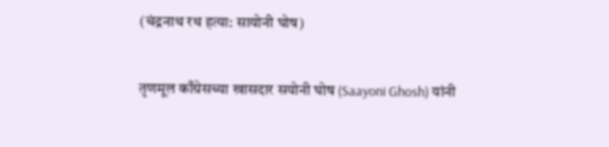(चंद्रनाथ रथ हत्या: सायोनी घोष)

तृणमूल काँग्रेसच्या खासदार सयोनी घोष (Saayoni Ghosh) यांनी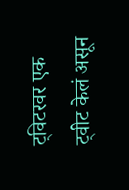ट्विटरवर एक ट्वीट केलं असून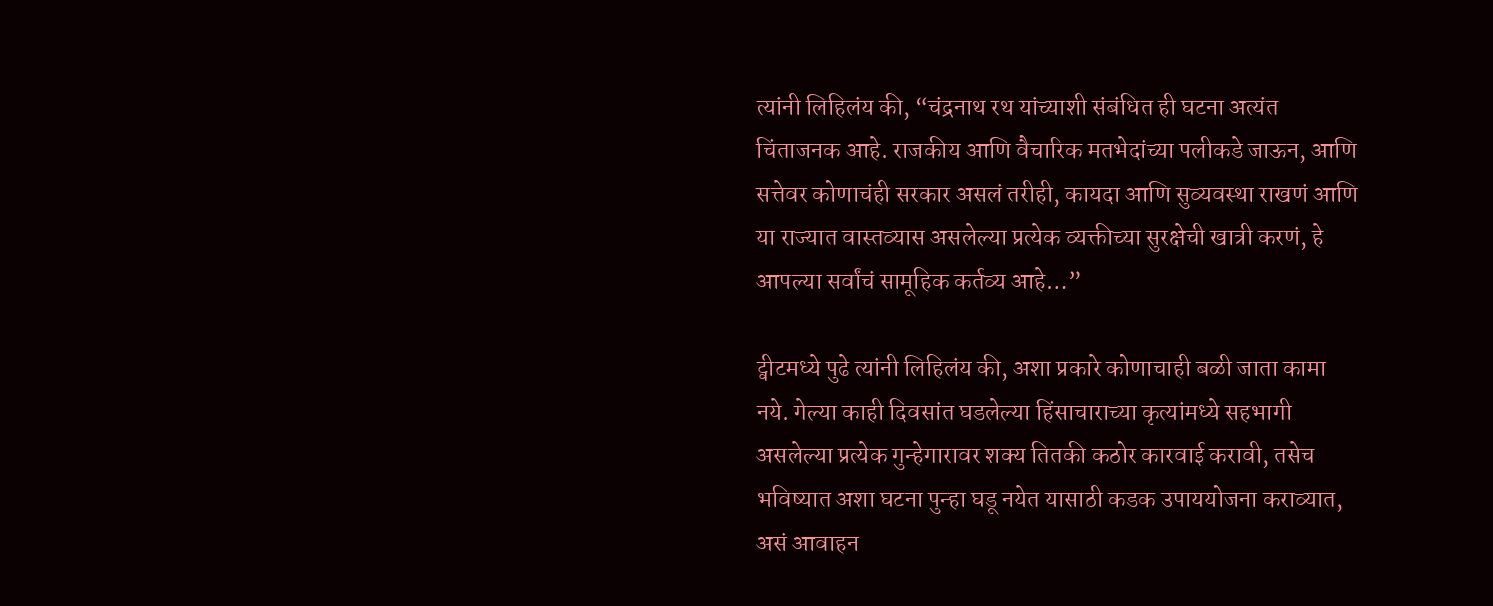त्यांनी लिहिलंय की, “चंद्रनाथ रथ यांच्याशी संबंधित ही घटना अत्यंत चिंताजनक आहे. राजकीय आणि वैचारिक मतभेदांच्या पलीकडे जाऊन, आणि सत्तेवर कोणाचंही सरकार असलं तरीही, कायदा आणि सुव्यवस्था राखणं आणि या राज्यात वास्तव्यास असलेल्या प्रत्येक व्यक्तीच्या सुरक्षेची खात्री करणं, हे आपल्या सर्वांचं सामूहिक कर्तव्य आहे…”

ट्वीटमध्ये पुढे त्यांनी लिहिलंय की, अशा प्रकारे कोणाचाही बळी जाता कामा नये. गेल्या काही दिवसांत घडलेल्या हिंसाचाराच्या कृत्यांमध्ये सहभागी असलेल्या प्रत्येक गुन्हेगारावर शक्य तितकी कठोर कारवाई करावी, तसेच भविष्यात अशा घटना पुन्हा घडू नयेत यासाठी कडक उपाययोजना कराव्यात, असं आवाहन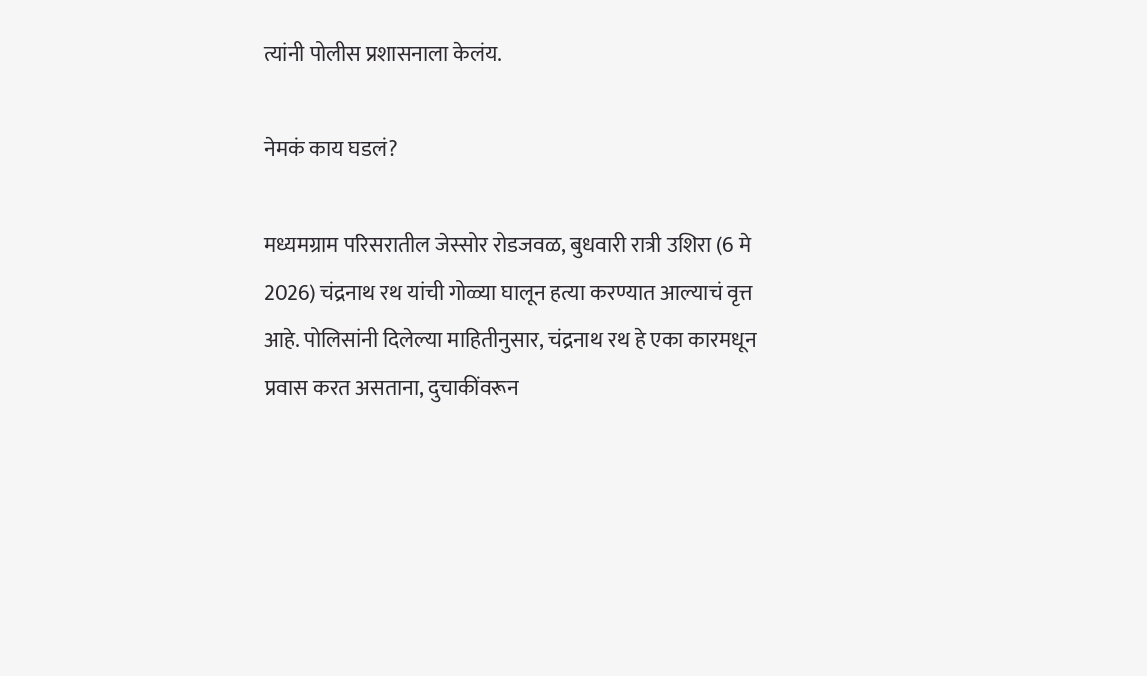त्यांनी पोलीस प्रशासनाला केलंय.

नेमकं काय घडलं?

मध्यमग्राम परिसरातील जेस्सोर रोडजवळ, बुधवारी रात्री उशिरा (6 मे 2026) चंद्रनाथ रथ यांची गोळ्या घालून हत्या करण्यात आल्याचं वृत्त आहे. पोलिसांनी दिलेल्या माहितीनुसार, चंद्रनाथ रथ हे एका कारमधून प्रवास करत असताना, दुचाकींवरून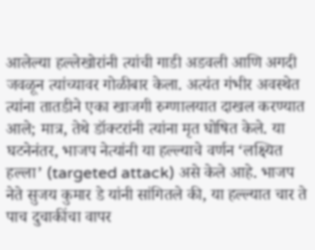आलेल्या हल्लेखोरांनी त्यांची गाडी अडवली आणि अगदी जवळून त्यांच्यावर गोळीबार केला. अत्यंत गंभीर अवस्थेत त्यांना तातडीने एका खाजगी रुग्णालयात दाखल करण्यात आले; मात्र, तेथे डॉक्टरांनी त्यांना मृत घोषित केले. या घटनेनंतर, भाजप नेत्यांनी या हल्ल्याचे वर्णन ‘लक्ष्यित हल्ला’ (targeted attack) असे केले आहे. भाजप नेते सुजय कुमार डे यांनी सांगितले की, या हल्ल्यात चार ते पाच दुचाकींचा वापर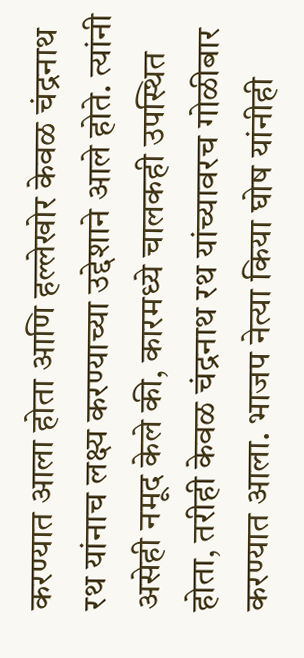करण्यात आला होता आणि हल्लेखोर केवळ चंद्रनाथ रथ यांनाच लक्ष्य करण्याच्या उद्देशाने आले होते. त्यांनी असेही नमूद केले की, कारमध्ये चालकही उपस्थित होता, तरीही केवळ चंद्रनाथ रथ यांच्यावरच गोळीबार करण्यात आला. भाजप नेत्या किया घोष यांनीही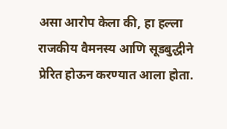असा आरोप केला की, हा हल्ला राजकीय वैमनस्य आणि सूडबुद्धीने प्रेरित होऊन करण्यात आला होता.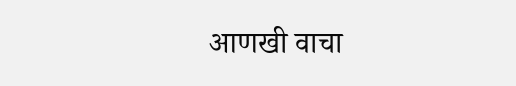आणखी वाचा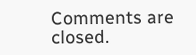Comments are closed.